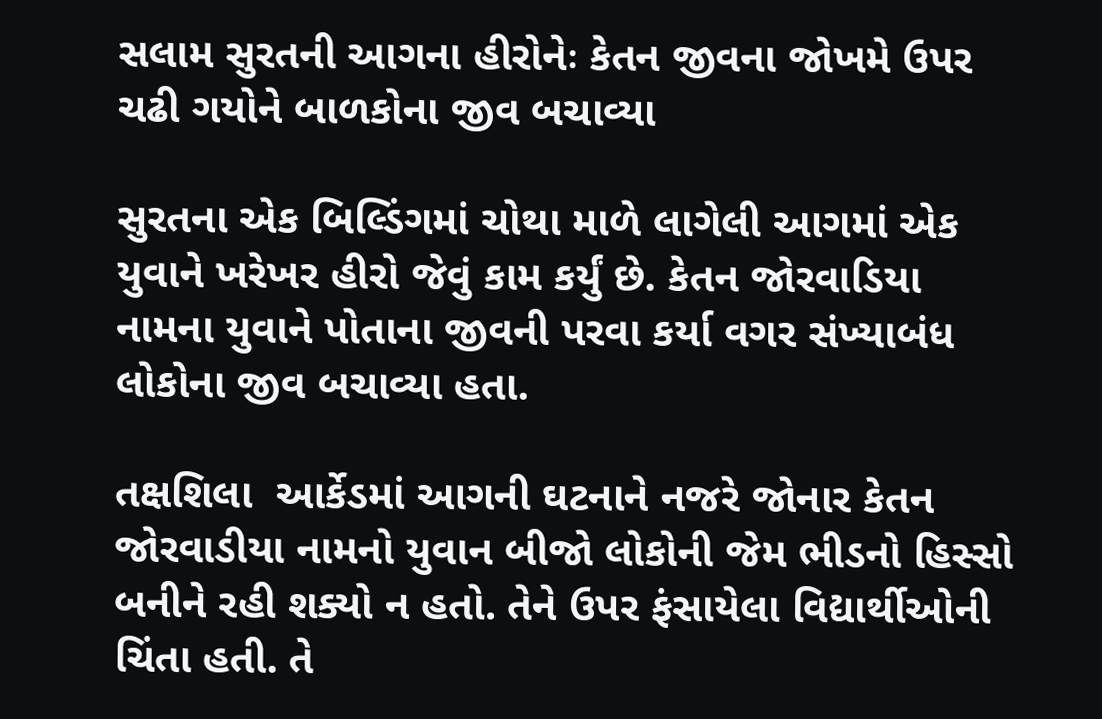સલામ સુરતની આગના હીરોનેઃ કેતન જીવના જોખમે ઉપર ચઢી ગયોને બાળકોના જીવ બચાવ્યા

સુરતના એક બિલ્ડિંગમાં ચોથા માળે લાગેલી આગમાં એક યુવાને ખરેખર હીરો જેવું કામ કર્યું છે. કેતન જોરવાડિયા નામના યુવાને પોતાના જીવની પરવા કર્યા વગર સંખ્યાબંધ લોકોના જીવ બચાવ્યા હતા.

તક્ષશિલા  આર્કેડમાં આગની ઘટનાને નજરે જોનાર કેતન જોરવાડીયા નામનો યુવાન બીજો લોકોની જેમ ભીડનો હિસ્સો બનીને રહી શક્યો ન હતો. તેને ઉપર ફંસાયેલા વિદ્યાર્થીઓની ચિંતા હતી. તે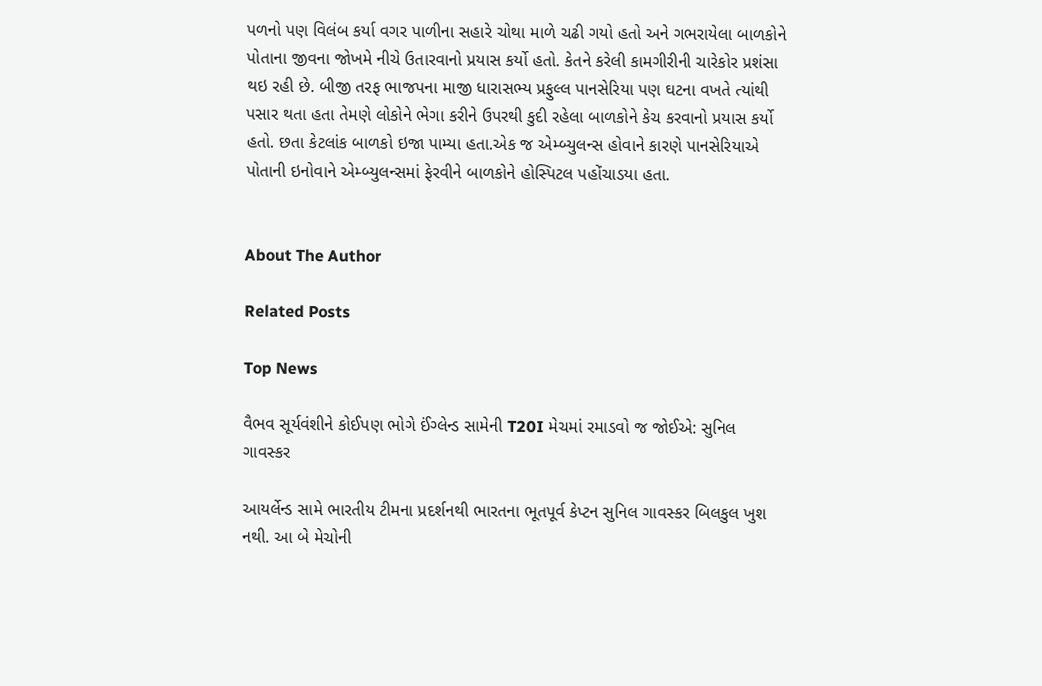પળનો પણ વિલંબ કર્યા વગર પાળીના સહારે ચોથા માળે ચઢી ગયો હતો અને ગભરાયેલા બાળકોને પોતાના જીવના જોખમે નીચે ઉતારવાનો પ્રયાસ કર્યો હતો. કેતને કરેલી કામગીરીની ચારેકોર પ્રશંસા થઇ રહી છે. બીજી તરફ ભાજપના માજી ધારાસભ્ય પ્રફુલ્લ પાનસેરિયા પણ ઘટના વખતે ત્યાંથી પસાર થતા હતા તેમણે લોકોને ભેગા કરીને ઉપરથી કુદી રહેલા બાળકોને કેચ કરવાનો પ્રયાસ કર્યો હતો. છતા કેટલાંક બાળકો ઇજા પામ્યા હતા.એક જ એમ્બ્યુલન્સ હોવાને કારણે પાનસેરિયાએ પોતાની ઇનોવાને એમ્બ્યુલન્સમાં ફેરવીને બાળકોને હોસ્પિટલ પહોંચાડયા હતા.


About The Author

Related Posts

Top News

વૈભવ સૂર્યવંશીને કોઈપણ ભોગે ઈંગ્લેન્ડ સામેની T20I મેચમાં રમાડવો જ જોઈએ: સુનિલ ગાવસ્કર

આયર્લેન્ડ સામે ભારતીય ટીમના પ્રદર્શનથી ભારતના ભૂતપૂર્વ કેપ્ટન સુનિલ ગાવસ્કર બિલકુલ ખુશ નથી. આ બે મેચોની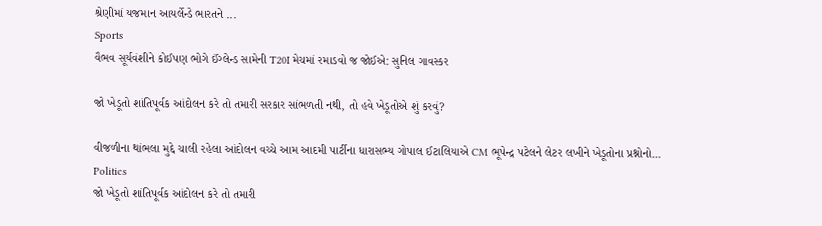શ્રેણીમાં યજમાન આયર્લેન્ડે ભારતને ...
Sports
વૈભવ સૂર્યવંશીને કોઈપણ ભોગે ઈંગ્લેન્ડ સામેની T20I મેચમાં રમાડવો જ જોઈએ: સુનિલ ગાવસ્કર

જો ખેડૂતો શાંતિપૂર્વક આંદોલન કરે તો તમારી સરકાર સાંભળતી નથી, તો હવે ખેડૂતોએ શું કરવું?

વીજળીના થાંભલા મુદ્દે ચાલી રહેલા આંદોલન વચ્ચે આમ આદમી પાર્ટીના ધારાસભ્ય ગોપાલ ઈટાલિયાએ CM ભૂપેન્દ્ર પટેલને લેટર લખીને ખેડૂતોના પ્રશ્નોનો...
Politics
જો ખેડૂતો શાંતિપૂર્વક આંદોલન કરે તો તમારી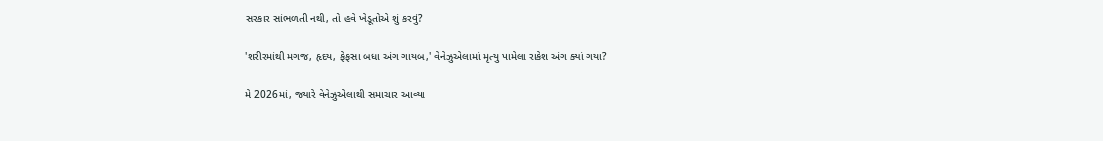સરકાર સાંભળતી નથી, તો હવે ખેડૂતોએ શું કરવું?

'શરીરમાંથી મગજ, હૃદય, ફેફસા બધા અંગ ગાયબ,' વેનેઝુએલામાં મૃત્યુ પામેલા રાકેશ અંગ ક્યાં ગયા?

મે 2026માં, જ્યારે વેનેઝુએલાથી સમાચાર આવ્યા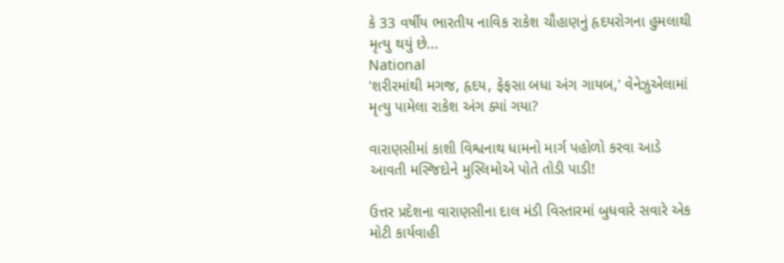કે 33 વર્ષીય ભારતીય નાવિક રાકેશ ચૌહાણનું હૃદયરોગના હુમલાથી મૃત્યુ થયું છે...
National
'શરીરમાંથી મગજ, હૃદય, ફેફસા બધા અંગ ગાયબ,' વેનેઝુએલામાં મૃત્યુ પામેલા રાકેશ અંગ ક્યાં ગયા?

વારાણસીમાં કાશી વિશ્વનાથ ધામનો માર્ગ પહોળો કરવા આડે આવતી મસ્જિદોને મુસ્લિમોએ પોતે તોડી પાડી!

ઉત્તર પ્રદેશના વારાણસીના દાલ મંડી વિસ્તારમાં બુધવારે સવારે એક મોટી કાર્યવાહી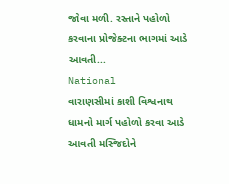જોવા મળી. રસ્તાને પહોળો કરવાના પ્રોજેક્ટના ભાગમાં આડે આવતી...
National
વારાણસીમાં કાશી વિશ્વનાથ ધામનો માર્ગ પહોળો કરવા આડે આવતી મસ્જિદોને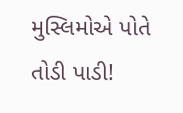મુસ્લિમોએ પોતે તોડી પાડી!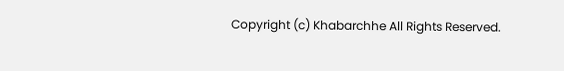Copyright (c) Khabarchhe All Rights Reserved.